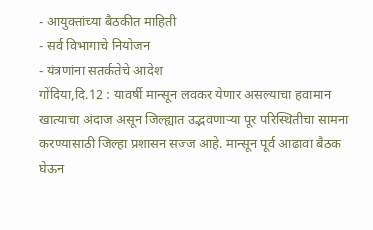- आयुक्तांच्या बैठकीत माहिती
- सर्व विभागाचे नियोजन
- यंत्रणांना सतर्कतेचे आदेश
गोंदिया,दि.12 : यावर्षी मान्सून लवकर येणार असल्याचा हवामान खात्याचा अंदाज असून जिल्ह्यात उद्भवणाऱ्या पूर परिस्थितीचा सामना करण्यासाठी जिल्हा प्रशासन सज्ज आहे. मान्सून पूर्व आढावा बैठक घेऊन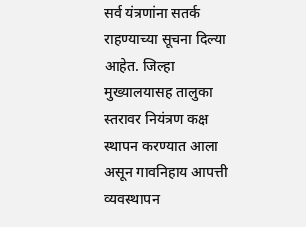सर्व यंत्रणांना सतर्क राहण्याच्या सूचना दिल्या आहेत. जिल्हा मुख्यालयासह तालुका स्तरावर नियंत्रण कक्ष स्थापन करण्यात आला असून गावनिहाय आपत्ती व्यवस्थापन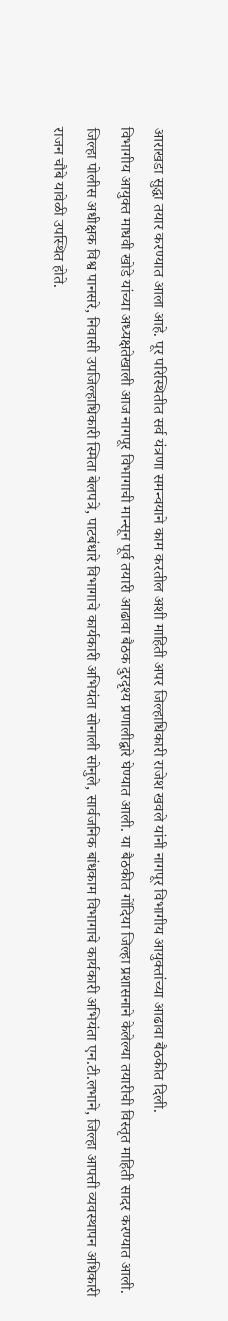आराखडा सुद्धा तयार करण्यात आला आहे. पूर परिस्थितीत सर्व यंत्रणा समन्वयाने काम करतील अशी माहिती अपर जिल्हाधिकारी राजेश खवले यांनी नागपूर विभागीय आयुक्तांच्या आढावा बैठकीत दिली.
विभागीय आयुक्त माधवी खोडे यांच्या अध्यक्षतेखाली आज नागपूर विभागाची मान्सून पूर्व तयारी आढावा बैठक दुरदृश्य प्रणालीद्वारे घेण्यात आली. या बैठकीत गोंदिया जिल्हा प्रशासनाने केलेल्या तयारीची विस्तृत माहिती सादर करण्यात आली. जिल्हा पोलीस अधीक्षक विश्व पानसरे, निवासी उपजिल्हाधिकारी स्मिता बेलपत्रे, पाटबंधारे विभागाचे कार्यकारी अभियंता सोनाली सोनुले, सार्वजनिक बांधकाम विभागाचे कार्यकारी अभियंता एन.टी.लभाने, जिल्हा आपत्ती व्यवस्थापन अधिकारी राजन चौबे यावेळी उपस्थित होते.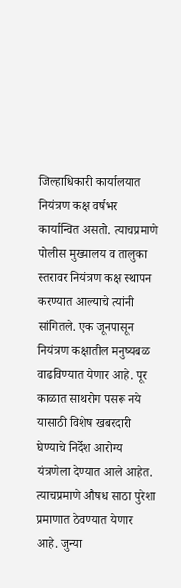जिल्हाधिकारी कार्यालयात नियंत्रण कक्ष वर्षभर कार्यान्वित असतो. त्याचप्रमाणे पोलीस मुख्यालय व तालुका स्तरावर नियंत्रण कक्ष स्थापन करण्यात आल्याचे त्यांनी सांगितले. एक जूनपासून नियंत्रण कक्षातील मनुष्यबळ वाढविण्यात येणार आहे. पूर काळात साथरोग पसरू नये यासाठी विशेष खबरदारी घेण्याचे निर्देश आरोग्य यंत्रणेला देण्यात आले आहेत. त्याचप्रमाणे औषध साठा पुरेशा प्रमाणात ठेवण्यात येणार आहे. जुन्या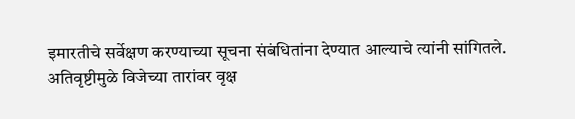इमारतीचे सर्वेक्षण करण्याच्या सूचना संबंधितांना देण्यात आल्याचे त्यांनी सांगितले.
अतिवृष्टीमुळे विजेच्या तारांवर वृक्ष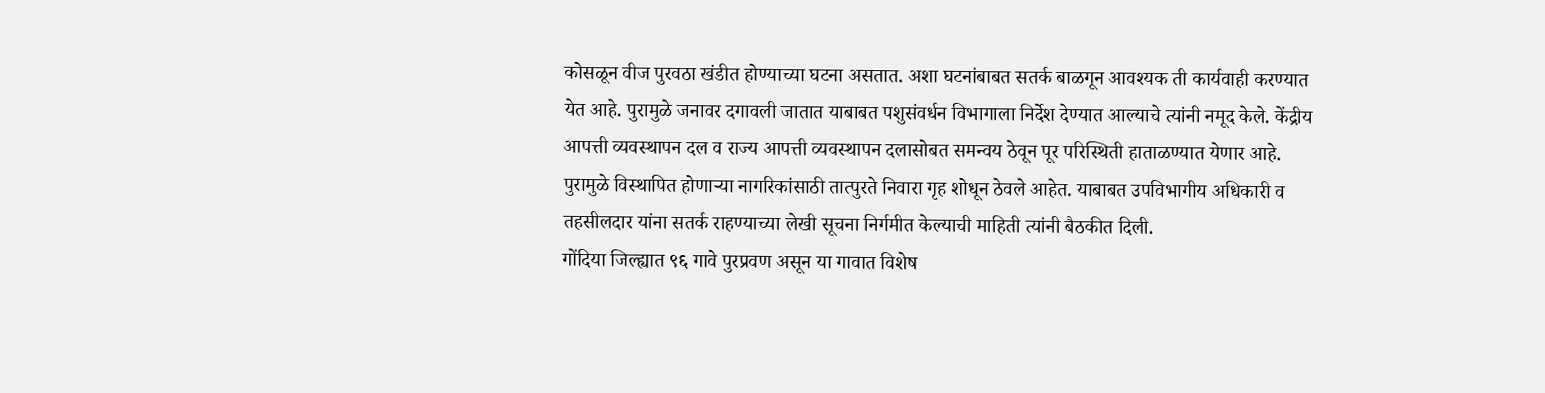कोसळून वीज पुरवठा खंडीत होण्याच्या घटना असतात. अशा घटनांबाबत सतर्क बाळगून आवश्यक ती कार्यवाही करण्यात येत आहे. पुरामुळे जनावर दगावली जातात याबाबत पशुसंवर्धन विभागाला निर्देश देण्यात आल्याचे त्यांनी नमूद केले. केंद्रीय आपत्ती व्यवस्थापन दल व राज्य आपत्ती व्यवस्थापन दलासोबत समन्वय ठेवून पूर परिस्थिती हाताळण्यात येणार आहे. पुरामुळे विस्थापित होणाऱ्या नागरिकांसाठी तात्पुरते निवारा गृह शोधून ठेवले आहेत. याबाबत उपविभागीय अधिकारी व तहसीलदार यांना सतर्क राहण्याच्या लेखी सूचना निर्गमीत केल्याची माहिती त्यांनी बैठकीत दिली.
गोंदिया जिल्ह्यात ९६ गावे पुरप्रवण असून या गावात विशेष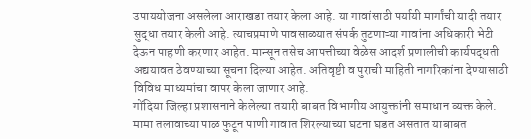उपाययोजना असलेला आराखडा तयार केला आहे. या गावांसाठी पर्यायी मार्गांची यादी तयार सुद्धा तयार केली आहे. त्याचप्रमाणे पावसाळ्यात संपर्क तुटणाऱ्या गावांना अधिकारी भेटी देऊन पाहणी करणार आहेत. मान्सून तसेच आपत्तीच्या वेळेस आदर्श प्रणालीची कार्यपद्धती अद्ययावत ठेवण्याच्या सूचना दिल्या आहेत. अतिवृष्टी व पुराची माहिती नागरिकांना देण्यासाठी विविध माध्यमांचा वापर केला जाणार आहे.
गोंदिया जिल्हा प्रशासनाने केलेल्या तयारी बाबत विभागीय आयुक्तांनी समाधान व्यक्त केले. मामा तलावाच्या पाळ फुटून पाणी गावात शिरल्याच्या घटना घडत असतात याबाबत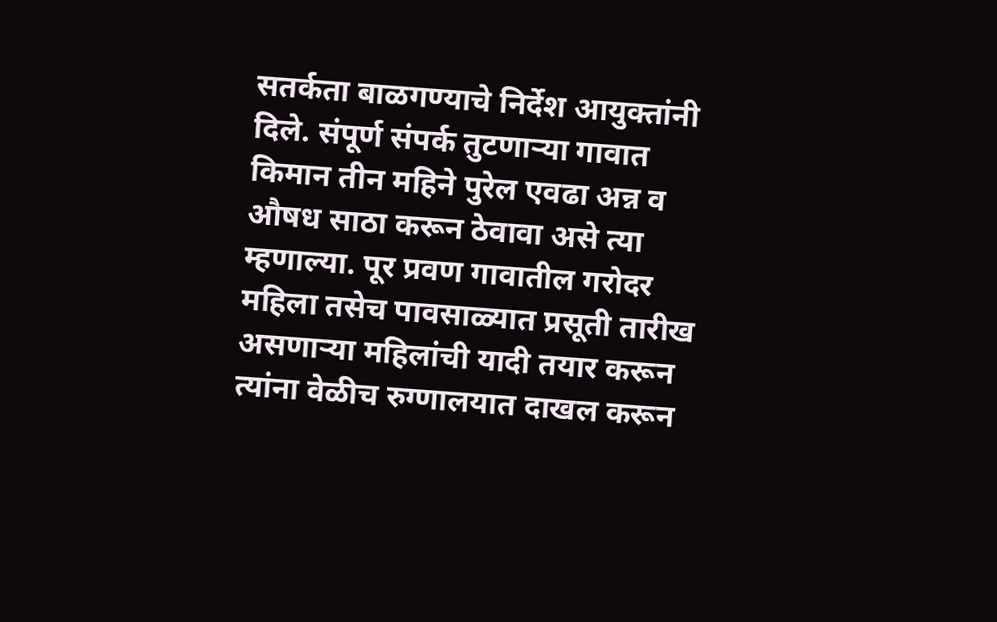सतर्कता बाळगण्याचे निर्देश आयुक्तांनी दिले. संपूर्ण संपर्क तुटणाऱ्या गावात किमान तीन महिने पुरेल एवढा अन्न व औषध साठा करून ठेवावा असे त्या म्हणाल्या. पूर प्रवण गावातील गरोदर महिला तसेच पावसाळ्यात प्रसूती तारीख असणाऱ्या महिलांची यादी तयार करून त्यांना वेळीच रुग्णालयात दाखल करून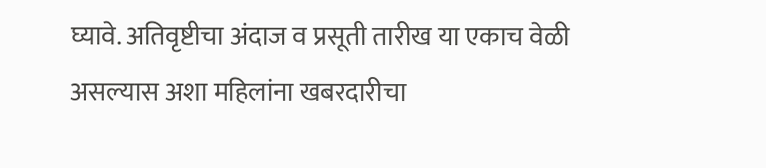घ्यावे. अतिवृष्टीचा अंदाज व प्रसूती तारीख या एकाच वेळी असल्यास अशा महिलांना खबरदारीचा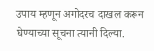उपाय म्हणून अगोदरच दाखल करून घेण्याच्या सूचना त्यानी दिल्या.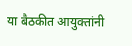या बैठकीत आयुक्तांनी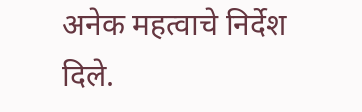अनेक महत्वाचे निर्देश दिले.